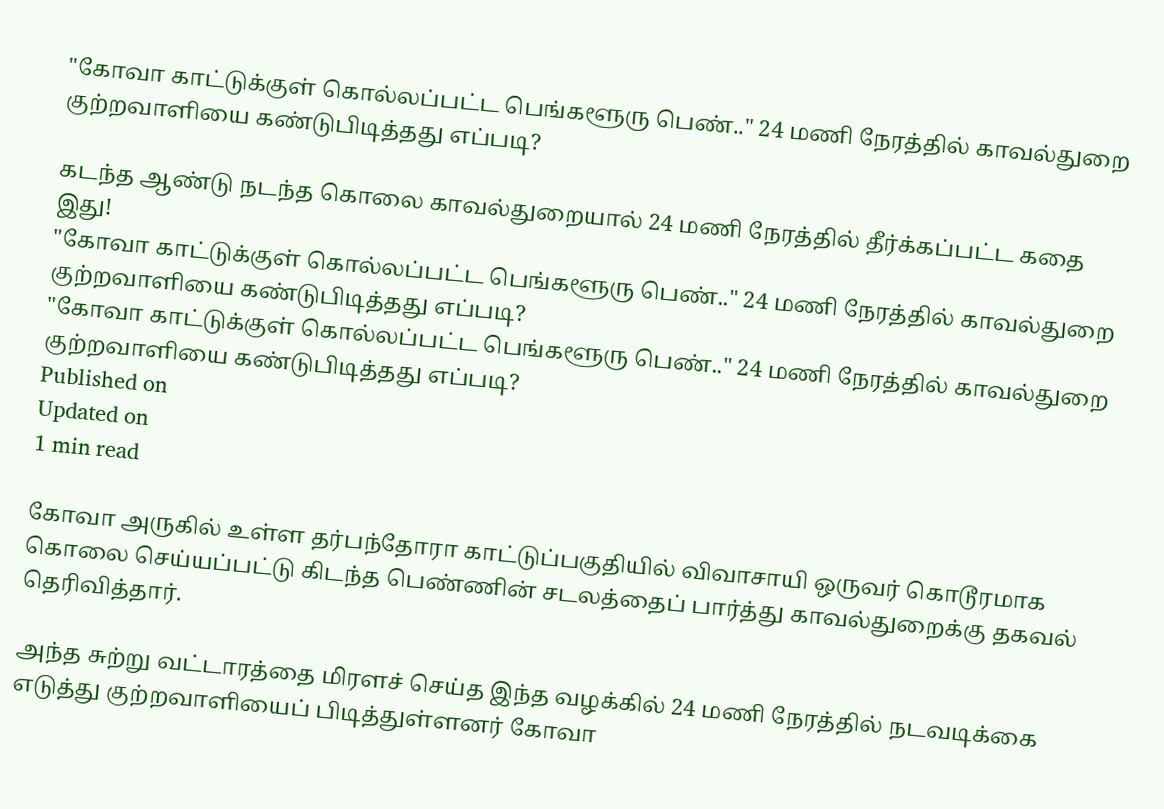"கோவா காட்டுக்குள் கொல்லப்பட்ட பெங்களூரு பெண்.." 24 மணி நேரத்தில் காவல்துறை குற்றவாளியை கண்டுபிடித்தது எப்படி?

கடந்த ஆண்டு நடந்த கொலை காவல்துறையால் 24 மணி நேரத்தில் தீர்க்கப்பட்ட கதை இது!
"கோவா காட்டுக்குள் கொல்லப்பட்ட பெங்களூரு பெண்.." 24 மணி நேரத்தில் காவல்துறை குற்றவாளியை கண்டுபிடித்தது எப்படி?
"கோவா காட்டுக்குள் கொல்லப்பட்ட பெங்களூரு பெண்.." 24 மணி நேரத்தில் காவல்துறை குற்றவாளியை கண்டுபிடித்தது எப்படி?
Published on
Updated on
1 min read

கோவா அருகில் உள்ள தர்பந்தோரா காட்டுப்பகுதியில் விவாசாயி ஒருவர் கொடூரமாக கொலை செய்யப்பட்டு கிடந்த பெண்ணின் சடலத்தைப் பார்த்து காவல்துறைக்கு தகவல் தெரிவித்தார்.

அந்த சுற்று வட்டாரத்தை மிரளச் செய்த இந்த வழக்கில் 24 மணி நேரத்தில் நடவடிக்கை எடுத்து குற்றவாளியைப் பிடித்துள்ளனர் கோவா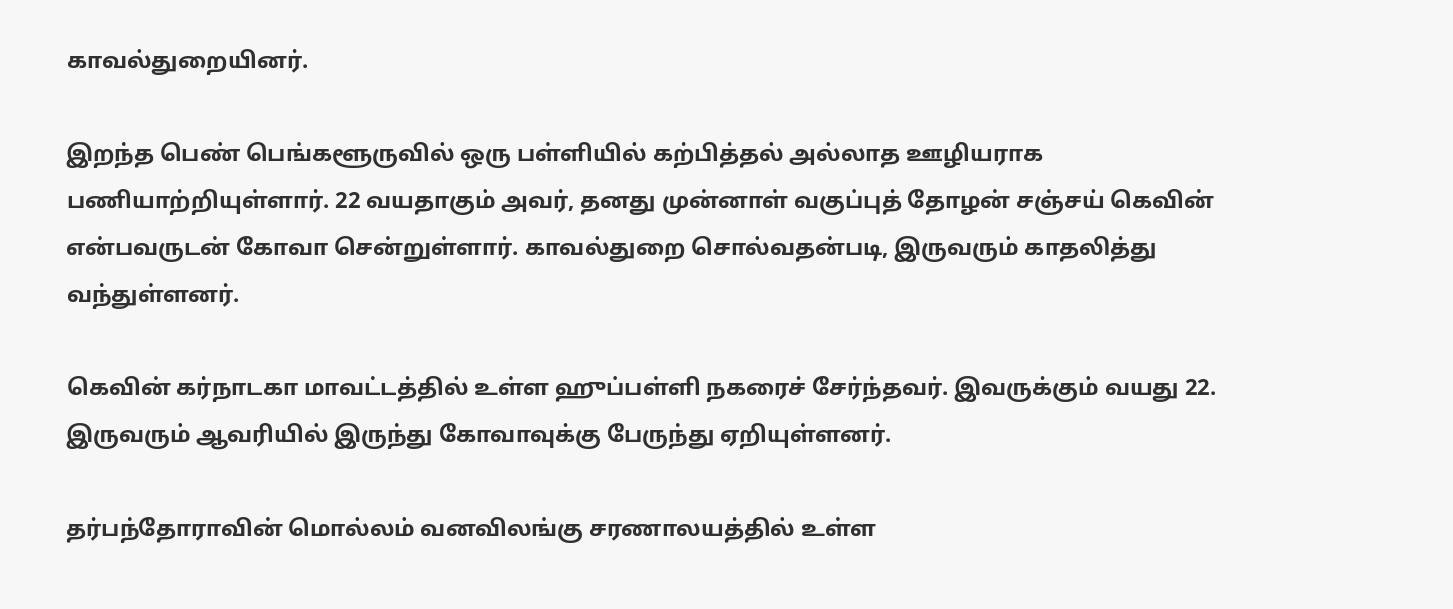காவல்துறையினர்.

இறந்த பெண் பெங்களூருவில் ஒரு பள்ளியில் கற்பித்தல் அல்லாத ஊழியராக பணியாற்றியுள்ளார். 22 வயதாகும் அவர், தனது முன்னாள் வகுப்புத் தோழன் சஞ்சய் கெவின் என்பவருடன் கோவா சென்றுள்ளார். காவல்துறை சொல்வதன்படி, இருவரும் காதலித்து வந்துள்ளனர்.

கெவின் கர்நாடகா மாவட்டத்தில் உள்ள ஹுப்பள்ளி நகரைச் சேர்ந்தவர். இவருக்கும் வயது 22. இருவரும் ஆவரியில் இருந்து கோவாவுக்கு பேருந்து ஏறியுள்ளனர்.

தர்பந்தோராவின் மொல்லம் வனவிலங்கு சரணாலயத்தில் உள்ள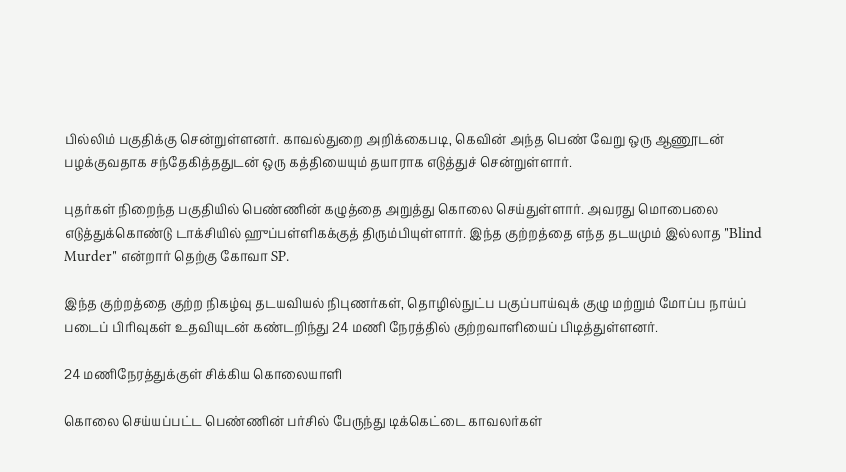பில்லிம் பகுதிக்கு சென்றுள்ளனர். காவல்துறை அறிக்கைபடி, கெவின் அந்த பெண் வேறு ஒரு ஆணூடன் பழக்குவதாக சந்தேகித்ததுடன் ஒரு கத்தியையும் தயாராக எடுத்துச் சென்றுள்ளார்.

புதர்கள் நிறைந்த பகுதியில் பெண்ணின் கழுத்தை அறுத்து கொலை செய்துள்ளார். அவரது மொபைலை எடுத்துக்கொண்டு டாக்சியில் ஹுப்பள்ளிகக்குத் திரும்பியுள்ளார். இந்த குற்றத்தை எந்த தடயமும் இல்லாத "Blind Murder" என்றார் தெற்கு கோவா SP.

இந்த குற்றத்தை குற்ற நிகழ்வு தடயவியல் நிபுணர்கள், தொழில்நுட்ப பகுப்பாய்வுக் குழு மற்றும் மோப்ப நாய்ப் படைப் பிரிவுகள் உதவியுடன் கண்டறிந்து 24 மணி நேரத்தில் குற்றவாளியைப் பிடித்துள்ளனர்.

24 மணிநேரத்துக்குள் சிக்கிய கொலையாளி

கொலை செய்யப்பட்ட பெண்ணின் பர்சில் பேருந்து டிக்கெட்டை காவலர்கள்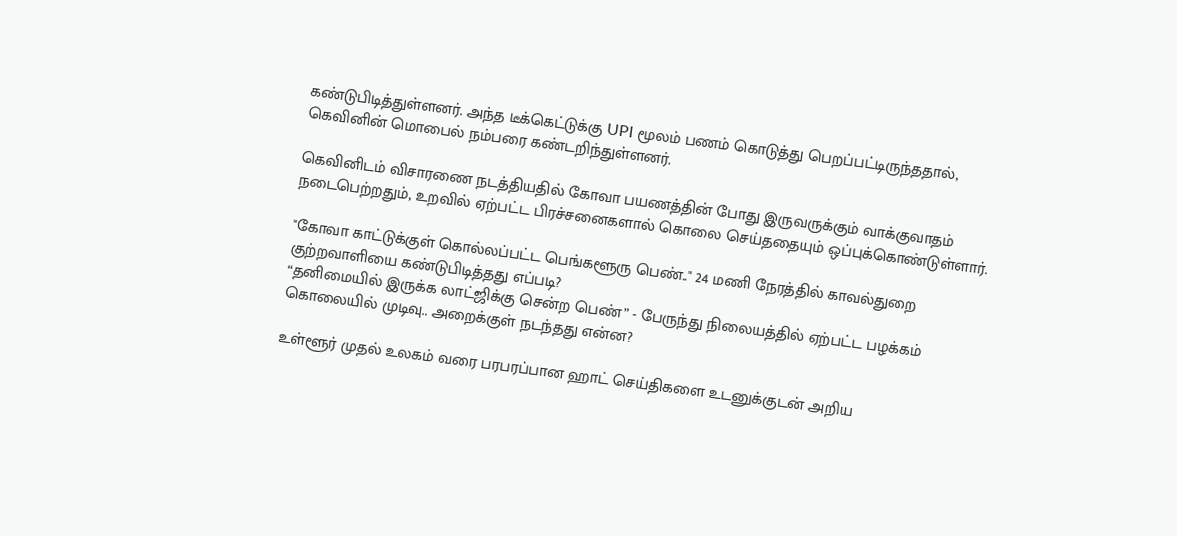கண்டுபிடித்துள்ளனர். அந்த டீக்கெட்டுக்கு UPI மூலம் பணம் கொடுத்து பெறப்பட்டிருந்ததால், கெவினின் மொபைல் நம்பரை கண்டறிந்துள்ளனர்.

கெவினிடம் விசாரணை நடத்தியதில் கோவா பயணத்தின் போது இருவருக்கும் வாக்குவாதம் நடைபெற்றதும், உறவில் ஏற்பட்ட பிரச்சனைகளால் கொலை செய்ததையும் ஒப்புக்கொண்டுள்ளார்.

"கோவா காட்டுக்குள் கொல்லப்பட்ட பெங்களூரு பெண்.." 24 மணி நேரத்தில் காவல்துறை குற்றவாளியை கண்டுபிடித்தது எப்படி?
“தனிமையில் இருக்க லாட்ஜிக்கு சென்ற பெண்” - பேருந்து நிலையத்தில் ஏற்பட்ட பழக்கம் கொலையில் முடிவு.. அறைக்குள் நடந்தது என்ன?

உள்ளூர் முதல் உலகம் வரை பரபரப்பான ஹாட் செய்திகளை உடனுக்குடன் அறிய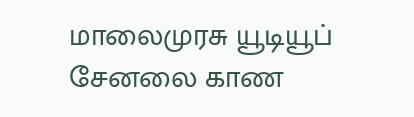மாலைமுரசு யூடியூப் சேனலை காண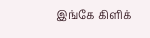இங்கே கிளிக்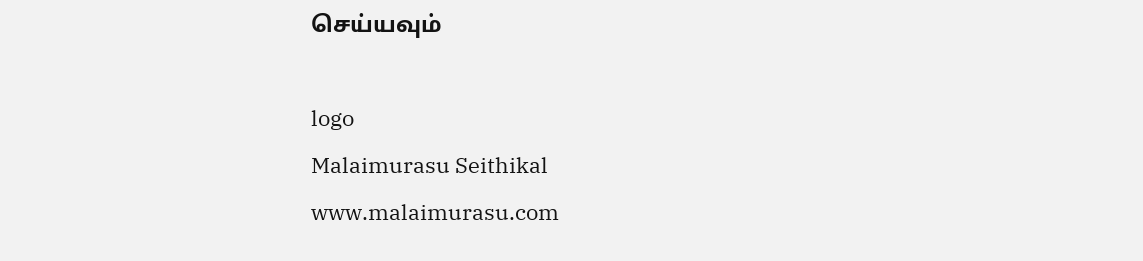செய்யவும்

logo
Malaimurasu Seithikal
www.malaimurasu.com